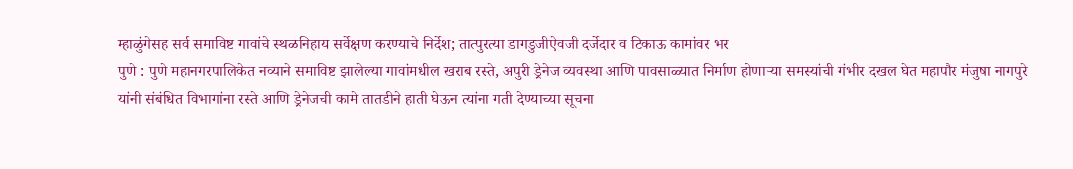म्हाळुंगेसह सर्व समाविष्ट गावांचे स्थळनिहाय सर्वेक्षण करण्याचे निर्देश; तात्पुरत्या डागडुजीऐवजी दर्जेदार व टिकाऊ कामांवर भर
पुणे : पुणे महानगरपालिकेत नव्याने समाविष्ट झालेल्या गावांमधील खराब रस्ते, अपुरी ड्रेनेज व्यवस्था आणि पावसाळ्यात निर्माण होणाऱ्या समस्यांची गंभीर दखल घेत महापौर मंजुषा नागपुरे यांनी संबंधित विभागांना रस्ते आणि ड्रेनेजची कामे तातडीने हाती घेऊन त्यांना गती देण्याच्या सूचना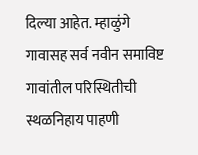दिल्या आहेत. म्हाळुंगे गावासह सर्व नवीन समाविष्ट गावांतील परिस्थितीची स्थळनिहाय पाहणी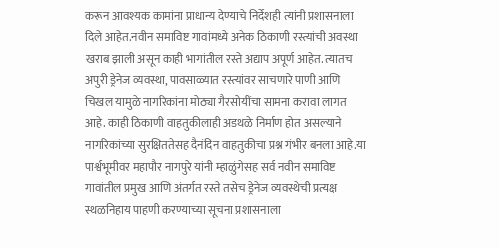करून आवश्यक कामांना प्राधान्य देण्याचे निर्देशही त्यांनी प्रशासनाला दिले आहेत.नवीन समाविष्ट गावांमध्ये अनेक ठिकाणी रस्त्यांची अवस्था खराब झाली असून काही भागांतील रस्ते अद्याप अपूर्ण आहेत. त्यातच अपुरी ड्रेनेज व्यवस्था, पावसाळ्यात रस्त्यांवर साचणारे पाणी आणि चिखल यामुळे नागरिकांना मोठ्या गैरसोयींचा सामना करावा लागत आहे. काही ठिकाणी वाहतुकीलाही अडथळे निर्माण होत असल्याने नागरिकांच्या सुरक्षिततेसह दैनंदिन वाहतुकीचा प्रश्न गंभीर बनला आहे.या पार्श्वभूमीवर महापौर नागपुरे यांनी म्हाळुंगेसह सर्व नवीन समाविष्ट गावांतील प्रमुख आणि अंतर्गत रस्ते तसेच ड्रेनेज व्यवस्थेची प्रत्यक्ष स्थळनिहाय पाहणी करण्याच्या सूचना प्रशासनाला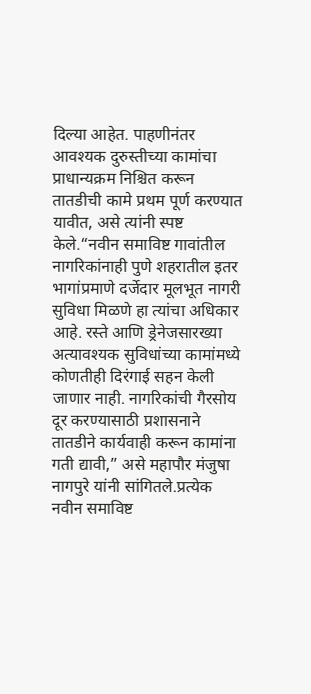दिल्या आहेत. पाहणीनंतर आवश्यक दुरुस्तीच्या कामांचा प्राधान्यक्रम निश्चित करून तातडीची कामे प्रथम पूर्ण करण्यात यावीत, असे त्यांनी स्पष्ट केले.“नवीन समाविष्ट गावांतील नागरिकांनाही पुणे शहरातील इतर भागांप्रमाणे दर्जेदार मूलभूत नागरी सुविधा मिळणे हा त्यांचा अधिकार आहे. रस्ते आणि ड्रेनेजसारख्या अत्यावश्यक सुविधांच्या कामांमध्ये कोणतीही दिरंगाई सहन केली जाणार नाही. नागरिकांची गैरसोय दूर करण्यासाठी प्रशासनाने तातडीने कार्यवाही करून कामांना गती द्यावी,” असे महापौर मंजुषा नागपुरे यांनी सांगितले.प्रत्येक नवीन समाविष्ट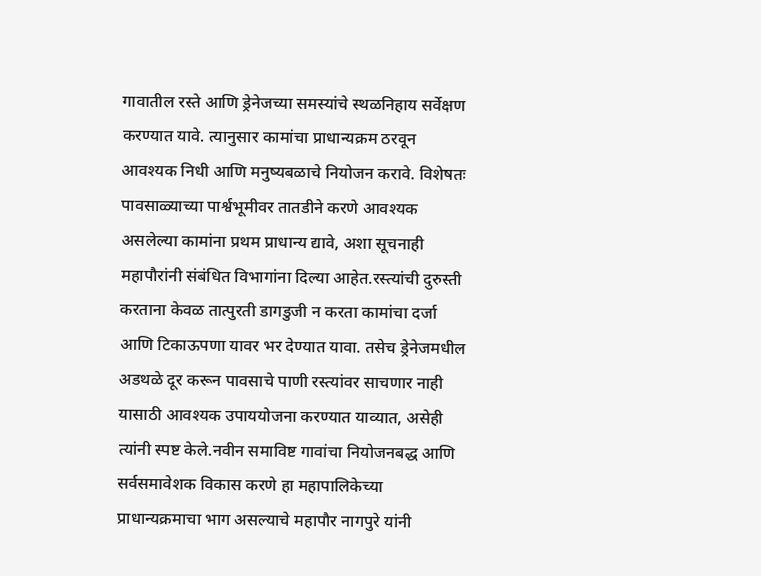गावातील रस्ते आणि ड्रेनेजच्या समस्यांचे स्थळनिहाय सर्वेक्षण करण्यात यावे. त्यानुसार कामांचा प्राधान्यक्रम ठरवून आवश्यक निधी आणि मनुष्यबळाचे नियोजन करावे. विशेषतः पावसाळ्याच्या पार्श्वभूमीवर तातडीने करणे आवश्यक असलेल्या कामांना प्रथम प्राधान्य द्यावे, अशा सूचनाही महापौरांनी संबंधित विभागांना दिल्या आहेत.रस्त्यांची दुरुस्ती करताना केवळ तात्पुरती डागडुजी न करता कामांचा दर्जा आणि टिकाऊपणा यावर भर देण्यात यावा. तसेच ड्रेनेजमधील अडथळे दूर करून पावसाचे पाणी रस्त्यांवर साचणार नाही यासाठी आवश्यक उपाययोजना करण्यात याव्यात, असेही त्यांनी स्पष्ट केले.नवीन समाविष्ट गावांचा नियोजनबद्ध आणि सर्वसमावेशक विकास करणे हा महापालिकेच्या प्राधान्यक्रमाचा भाग असल्याचे महापौर नागपुरे यांनी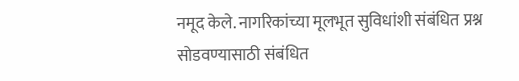नमूद केले. नागरिकांच्या मूलभूत सुविधांशी संबंधित प्रश्न सोडवण्यासाठी संबंधित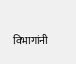विभागांनी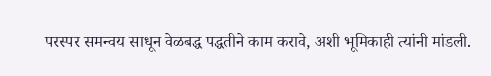परस्पर समन्वय साधून वेळबद्ध पद्धतीने काम करावे, अशी भूमिकाही त्यांनी मांडली.